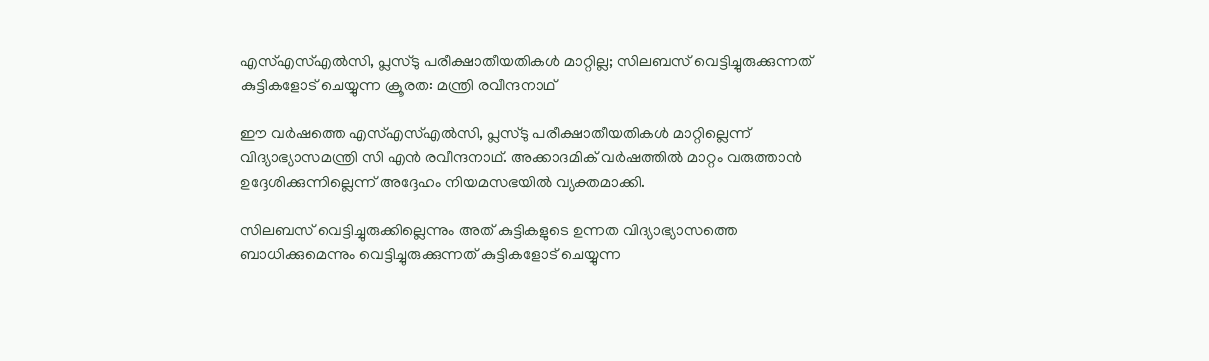എസ്എസ്എല്‍സി, പ്ലസ്ടു പരീക്ഷാതീയതികള്‍ മാറ്റില്ല; സിലബസ് വെട്ടിച്ചുരുക്കുന്നത് കുട്ടികളോട് ചെയ്യുന്ന ക്രൂരത: മന്ത്രി രവീന്ദനാഥ്

ഈ വര്‍ഷത്തെ എസ്എസ്എല്‍സി, പ്ലസ്ടു പരീക്ഷാതീയതികള്‍ മാറ്റില്ലെന്ന് വിദ്യാഭ്യാസമന്ത്രി സി എന്‍ രവീന്ദനാഥ്. അക്കാദമിക് വര്‍ഷത്തില്‍ മാറ്റം വരുത്താന്‍ ഉദ്ദേശിക്കുന്നില്ലെന്ന് അദ്ദേഹം നിയമസഭയില്‍ വ്യക്തമാക്കി.

സിലബസ് വെട്ടിച്ചുരുക്കില്ലെന്നും അത് കുട്ടികളുടെ ഉന്നത വിദ്യാഭ്യാസത്തെ ബാധിക്കുമെന്നും വെട്ടിച്ചുരുക്കുന്നത് കുട്ടികളോട് ചെയ്യുന്ന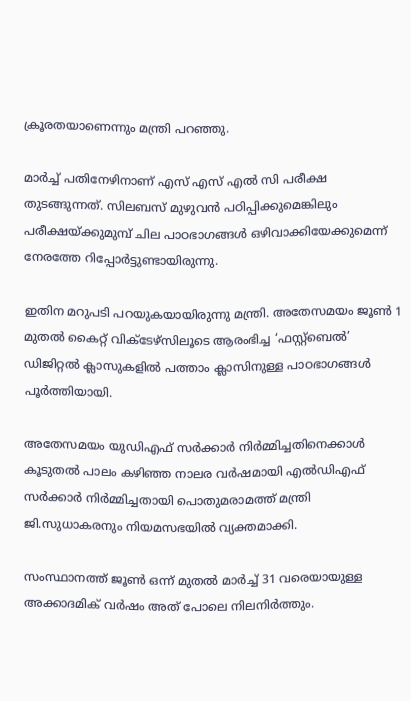ക്രൂരതയാണെന്നും മന്ത്രി പറഞ്ഞു.

മാര്‍ച്ച് പതിനേഴിനാണ് എസ് എസ് എല്‍ സി പരീക്ഷ തുടങ്ങുന്നത്. സിലബസ് മുഴുവന്‍ പഠിപ്പിക്കുമെങ്കിലും പരീക്ഷയ്ക്കുമുമ്പ് ചില പാഠഭാഗങ്ങള്‍ ഒഴിവാക്കിയേക്കുമെന്ന് നേരത്തേ റിപ്പോര്‍ട്ടുണ്ടായിരുന്നു.

ഇതിന മറുപടി പറയുകയായിരുന്നു മന്ത്രി. അതേസമയം ജൂണ്‍ 1 മുതല്‍ കൈറ്റ് വിക്ടേഴ്സിലൂടെ ആരംഭിച്ച ‘ഫസ്റ്റ്ബെല്‍’ ഡിജിറ്റല്‍ ക്ലാസുകളില്‍ പത്താം ക്ലാസിനുള്ള പാഠഭാഗങ്ങള്‍ പൂര്‍ത്തിയായി.

അതേസമയം യുഡിഎഫ് സർക്കാർ നിർമ്മിച്ചതിനെക്കാൾ കൂടുതൽ പാലം കഴിഞ്ഞ നാലര വർഷമായി എല്‍ഡിഎഫ് സർക്കാർ നിർമ്മിച്ചതായി പൊതുമരാമത്ത് മന്ത്രി ജി.സുധാകരനും നിയമസഭയില്‍ വ്യക്തമാക്കി.

സംസ്ഥാനത്ത് ജൂൺ ഒന്ന് മുതൽ മാർച്ച് 31 വരെയായുള്ള അക്കാദമിക് വർഷം അത് പോലെ നിലനിർത്തും.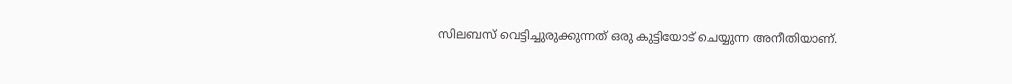സിലബസ് വെട്ടിച്ചുരുക്കുന്നത് ഒരു കുട്ടിയോട് ചെയ്യുന്ന അനീതിയാണ്.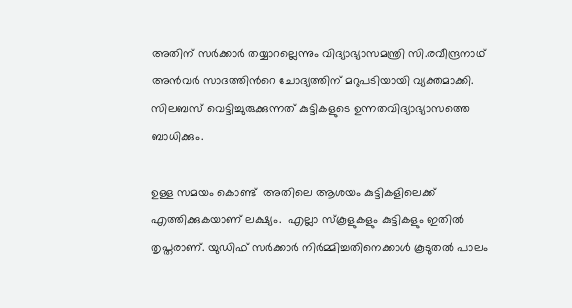അതിന് സർക്കാർ തയ്യാറല്ലെന്നും വിദ്യാഭ്യാസമന്ത്രി സി.രവീന്ദ്രനാഥ് അൻവർ സാദത്തിന്‍റെ ചോദ്യത്തിന് മറുപടിയായി വ്യക്തമാക്കി. സിലബസ് വെട്ടിച്ചുരുക്കുന്നത് കുട്ടികളുടെ ഉന്നതവിദ്യാഭ്യാസത്തെ ബാധിക്കും.

ഉള്ള സമയം കൊണ്ട്  അതിലെ ആശയം കുട്ടികളിലെക്ക് എത്തിക്കുകയാണ് ലക്ഷ്യം.  എല്ലാ സ്കൂളുകളും കുട്ടികളും ഇതിൽ തൃപ്തരാണ്. യുഡിഫ് സർക്കാർ നിർമ്മിച്ചതിനെക്കാൾ കൂടുതൽ പാലം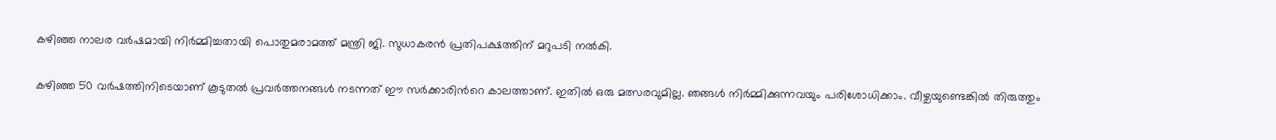കഴിഞ്ഞ നാലര വർഷമായി നിർമ്മിച്ചതായി പൊതുമരാമത്ത് മന്ത്രി ജി. സുധാകരൻ പ്രതിപക്ഷത്തിന് മറുപടി നൽകി.

കഴിഞ്ഞ 50 വർഷത്തിനിടെയാണ് കൂടുതൽ പ്രവർത്തനങ്ങൾ നടന്നത് ഈ സർക്കാരിന്‍റെ കാലത്താണ്. ഇതിൽ ഒരു മത്സരവുമില്ല. ഞങ്ങൾ നിർമ്മിക്കുന്നവയും പരിശോധിക്കാം. വീഴ്ചയുണ്ടെങ്കിൽ തിരുത്തും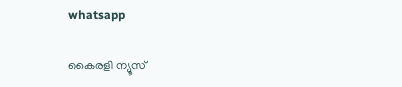whatsapp

കൈരളി ന്യൂസ്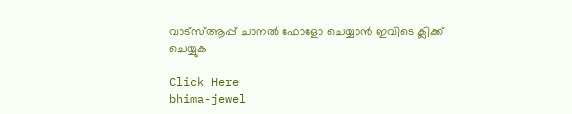വാട്‌സ്ആപ്പ് ചാനല്‍ ഫോളോ ചെയ്യാന്‍ ഇവിടെ ക്ലിക്ക് ചെയ്യുക

Click Here
bhima-jewel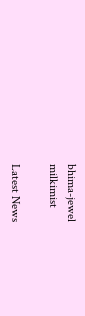bhima-jewel
milkimist

Latest News